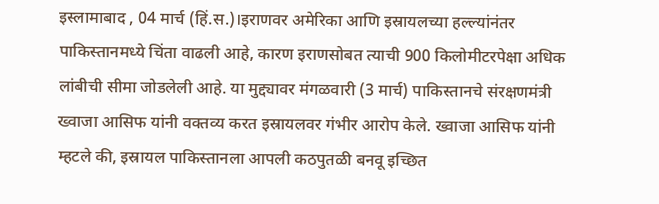इस्लामाबाद , 04 मार्च (हिं.स.)।इराणवर अमेरिका आणि इस्रायलच्या हल्ल्यांनंतर पाकिस्तानमध्ये चिंता वाढली आहे, कारण इराणसोबत त्याची 900 किलोमीटरपेक्षा अधिक लांबीची सीमा जोडलेली आहे. या मुद्द्यावर मंगळवारी (3 मार्च) पाकिस्तानचे संरक्षणमंत्री ख्वाजा आसिफ यांनी वक्तव्य करत इस्रायलवर गंभीर आरोप केले. ख्वाजा आसिफ यांनी म्हटले की, इस्रायल पाकिस्तानला आपली कठपुतळी बनवू इच्छित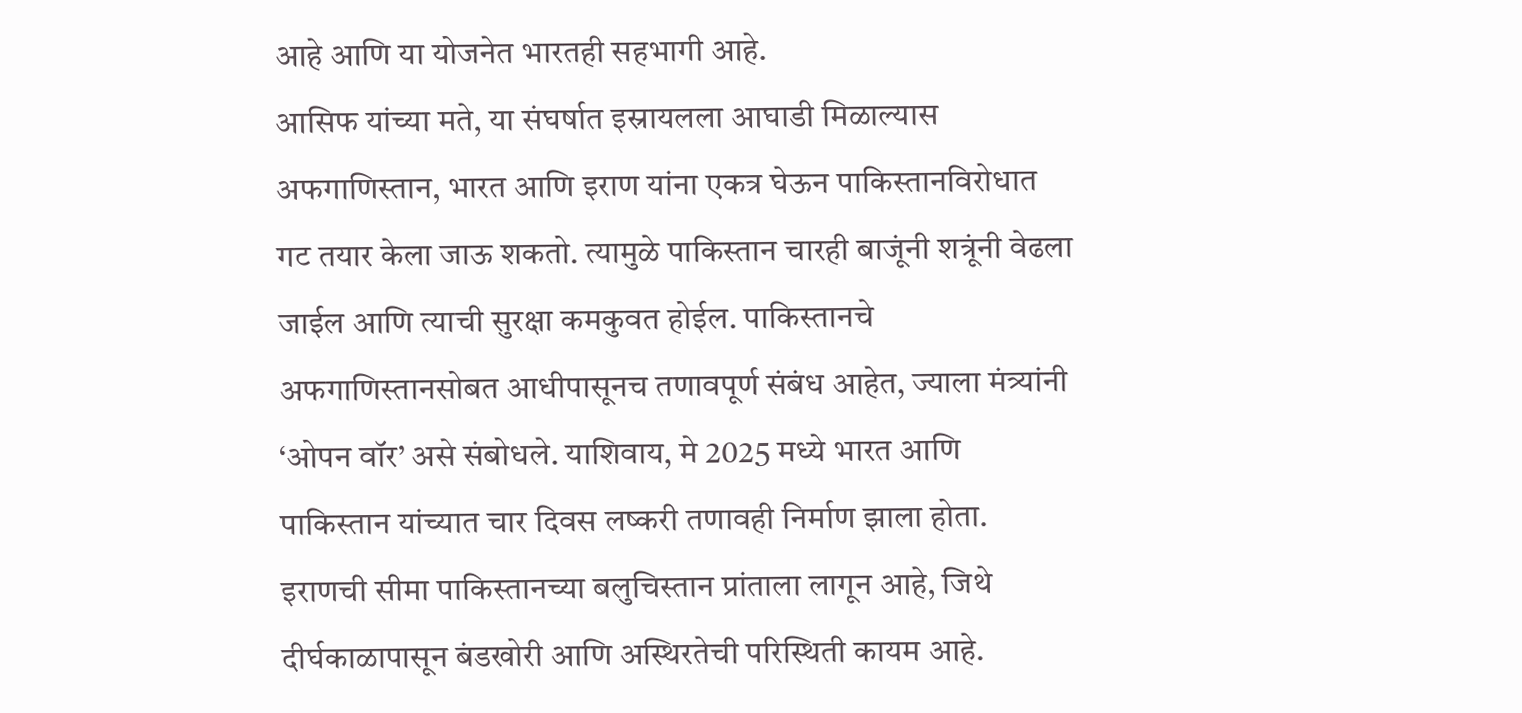आहे आणि या योजनेत भारतही सहभागी आहे.
आसिफ यांच्या मते, या संघर्षात इस्रायलला आघाडी मिळाल्यास अफगाणिस्तान, भारत आणि इराण यांना एकत्र घेऊन पाकिस्तानविरोधात गट तयार केला जाऊ शकतो. त्यामुळे पाकिस्तान चारही बाजूंनी शत्रूंनी वेढला जाईल आणि त्याची सुरक्षा कमकुवत होईल. पाकिस्तानचे अफगाणिस्तानसोबत आधीपासूनच तणावपूर्ण संबंध आहेत, ज्याला मंत्र्यांनी ‘ओपन वॉर’ असे संबोधले. याशिवाय, मे 2025 मध्ये भारत आणि पाकिस्तान यांच्यात चार दिवस लष्करी तणावही निर्माण झाला होता. इराणची सीमा पाकिस्तानच्या बलुचिस्तान प्रांताला लागून आहे, जिथे दीर्घकाळापासून बंडखोरी आणि अस्थिरतेची परिस्थिती कायम आहे.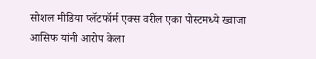सोशल मीडिया प्लॅटफॉर्म एक्स वरील एका पोस्टमध्ये ख्वाजा आसिफ यांनी आरोप केला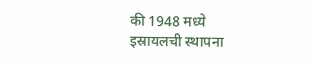की 1948 मध्ये इस्रायलची स्थापना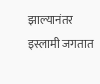झाल्यानंतर इस्लामी जगतात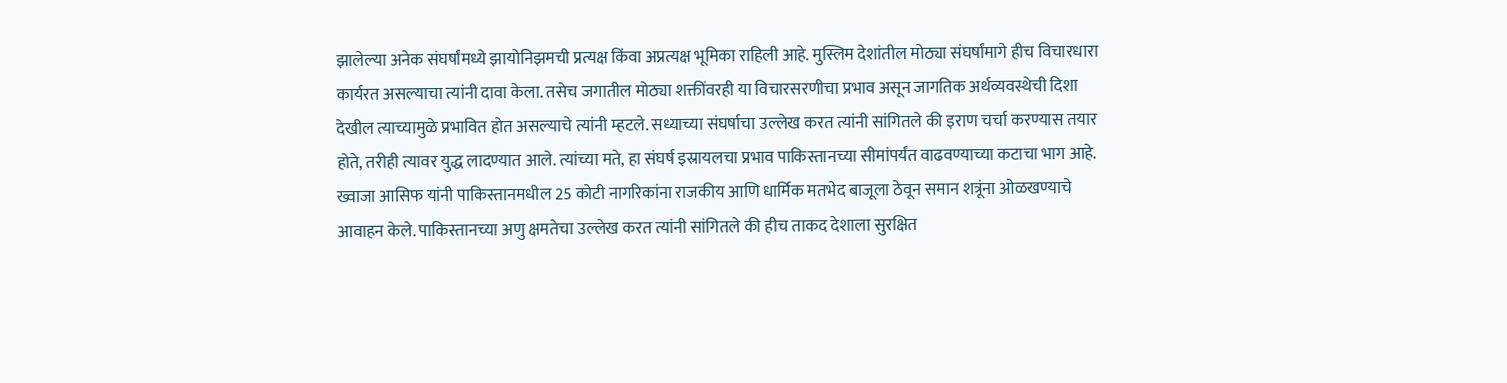झालेल्या अनेक संघर्षांमध्ये झायोनिझमची प्रत्यक्ष किंवा अप्रत्यक्ष भूमिका राहिली आहे. मुस्लिम देशांतील मोठ्या संघर्षांमागे हीच विचारधारा कार्यरत असल्याचा त्यांनी दावा केला. तसेच जगातील मोठ्या शक्तींवरही या विचारसरणीचा प्रभाव असून जागतिक अर्थव्यवस्थेची दिशा देखील त्याच्यामुळे प्रभावित होत असल्याचे त्यांनी म्हटले. सध्याच्या संघर्षाचा उल्लेख करत त्यांनी सांगितले की इराण चर्चा करण्यास तयार होते, तरीही त्यावर युद्ध लादण्यात आले. त्यांच्या मते, हा संघर्ष इस्रायलचा प्रभाव पाकिस्तानच्या सीमांपर्यंत वाढवण्याच्या कटाचा भाग आहे.
ख्वाजा आसिफ यांनी पाकिस्तानमधील 25 कोटी नागरिकांना राजकीय आणि धार्मिक मतभेद बाजूला ठेवून समान शत्रूंना ओळखण्याचे आवाहन केले. पाकिस्तानच्या अणु क्षमतेचा उल्लेख करत त्यांनी सांगितले की हीच ताकद देशाला सुरक्षित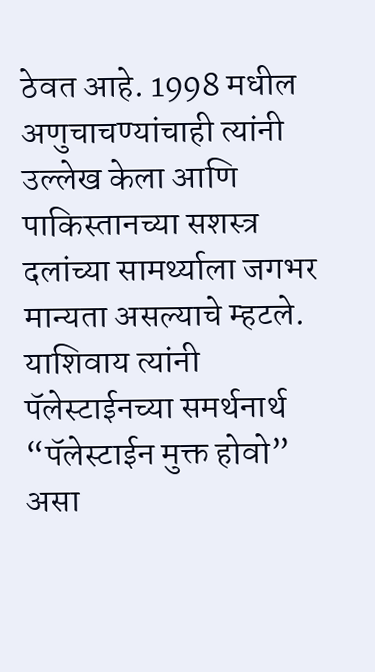ठेवत आहे. 1998 मधील अणुचाचण्यांचाही त्यांनी उल्लेख केला आणि पाकिस्तानच्या सशस्त्र दलांच्या सामर्थ्याला जगभर मान्यता असल्याचे म्हटले. याशिवाय त्यांनी पॅलेस्टाईनच्या समर्थनार्थ “पॅलेस्टाईन मुक्त होवो” असा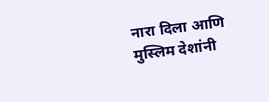नारा दिला आणि मुस्लिम देशांनी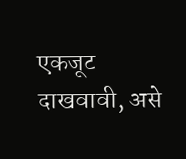एकजूट दाखवावी, असे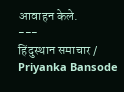आवाहन केले.
---
हिंदुस्थान समाचार / Priyanka Bansode